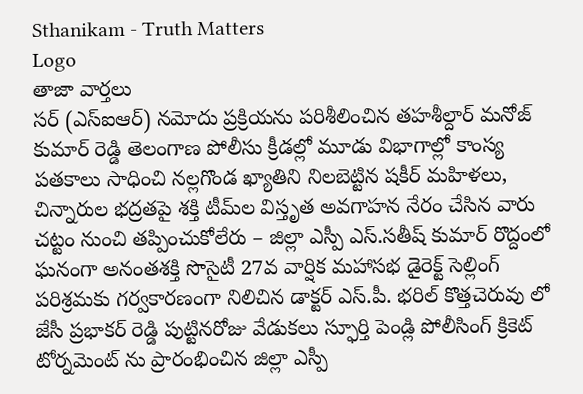Sthanikam - Truth Matters
Logo
తాజా వార్తలు
సర్ (ఎస్‌ఐఆర్) నమోదు ప్రక్రియను పరిశీలించిన తహశీల్దార్ మనోజ్ కుమార్ రెడ్డి తెలంగాణ పోలీసు క్రీడల్లో మూడు విభాగాల్లో కాంస్య పతకాలు సాధించి నల్లగొండ ఖ్యాతిని నిలబెట్టిన షకీర్ మహిళలు, చిన్నారుల భద్రతపై శక్తి టీమ్‌ల విస్తృత అవగాహన నేరం చేసిన వారు చట్టం నుంచి తప్పించుకోలేరు – జిల్లా ఎస్పీ ఎస్.సతీష్ కుమార్ రొద్దంలో ఘనంగా అనంతశక్తి సొసైటీ 27వ వార్షిక మహాసభ డైరెక్ట్ సెల్లింగ్ పరిశ్రమకు గర్వకారణంగా నిలిచిన డాక్టర్ ఎస్.పీ. భరిల్ కొత్తచెరువు లో జేసీ ప్రభాకర్ రెడ్డి పుట్టినరోజు వేడుకలు స్ఫూర్తి పెండ్లి పోలీసింగ్ క్రికెట్ టోర్నమెంట్ ను ప్రారంభించిన జిల్లా ఎస్పీ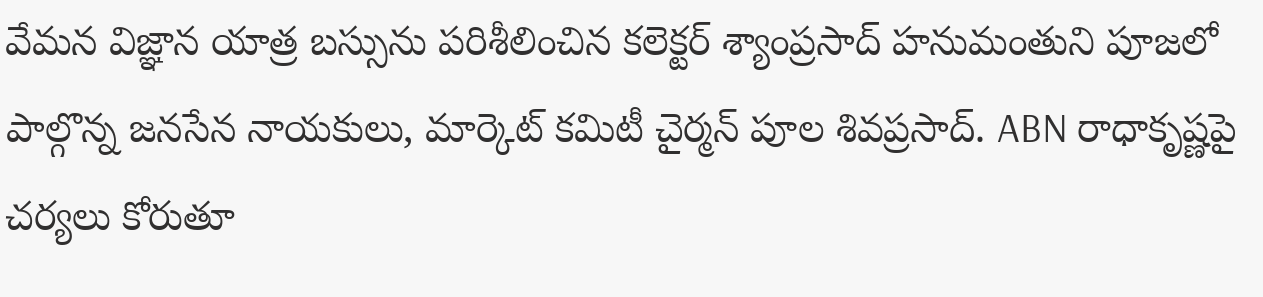వేమన విజ్ఞాన యాత్ర బస్సును పరిశీలించిన కలెక్టర్ శ్యాంప్రసాద్ హనుమంతుని పూజలో పాల్గొన్న జనసేన నాయకులు, మార్కెట్ కమిటీ చైర్మన్ పూల శివప్రసాద్. ABN రాధాకృష్ణపై చర్యలు కోరుతూ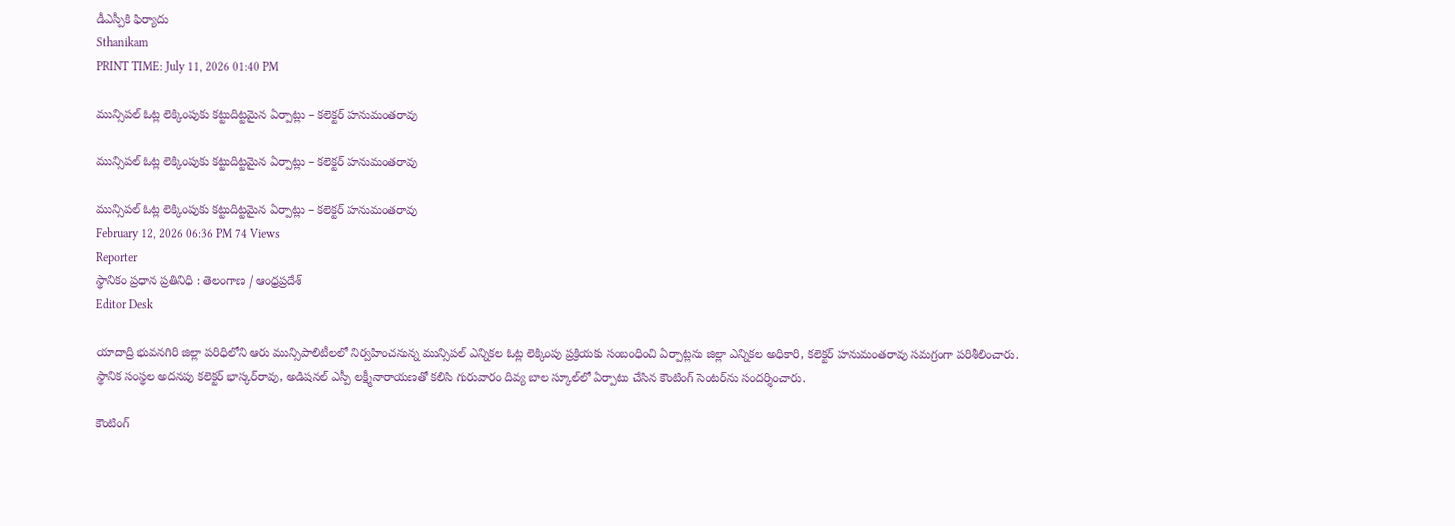డీఎస్పీకి ఫిర్యాదు
Sthanikam
PRINT TIME: July 11, 2026 01:40 PM

మున్సిపల్ ఓట్ల లెక్కింపుకు కట్టుదిట్టమైన ఏర్పాట్లు – కలెక్టర్ హనుమంతరావు

మున్సిపల్ ఓట్ల లెక్కింపుకు కట్టుదిట్టమైన ఏర్పాట్లు – కలెక్టర్ హనుమంతరావు

మున్సిపల్ ఓట్ల లెక్కింపుకు కట్టుదిట్టమైన ఏర్పాట్లు – కలెక్టర్ హనుమంతరావు
February 12, 2026 06:36 PM 74 Views
Reporter
స్థానికం ప్రధాన ప్రతినిధి : తెలంగాణ / ఆంధ్రప్రదేశ్
Editor Desk

యాదాద్రి భువనగిరి జిల్లా పరిధిలోని ఆరు మున్సిపాలిటీలలో నిర్వహించనున్న మున్సిపల్ ఎన్నికల ఓట్ల లెక్కింపు ప్రక్రియకు సంబంధించి ఏర్పాట్లను జిల్లా ఎన్నికల అధికారి, కలెక్టర్ హనుమంతరావు సమగ్రంగా పరిశీలించారు. స్థానిక సంస్థల అదనపు కలెక్టర్ భాస్కర్‌రావు, అడిషనల్ ఎస్పీ లక్ష్మీనారాయణతో కలిసి గురువారం దివ్య బాల స్కూల్‌లో ఏర్పాటు చేసిన కౌంటింగ్ సెంటర్‌ను సందర్శించారు.

కౌంటింగ్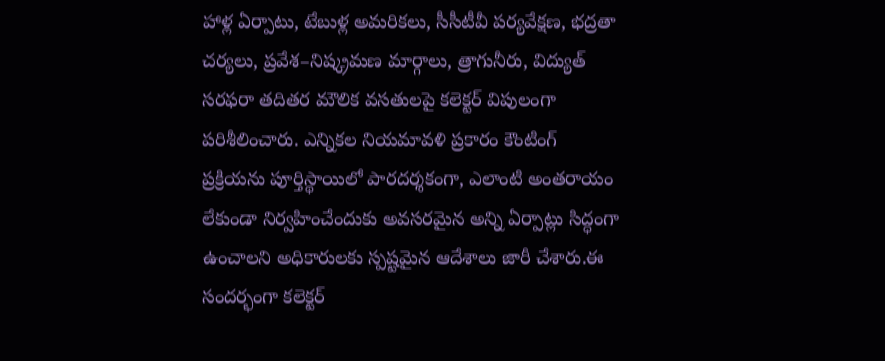హాళ్ల ఏర్పాటు, టేబుళ్ల అమరికలు, సీసీటీవీ పర్యవేక్షణ, భద్రతా చర్యలు, ప్రవేశ–నిష్క్రమణ మార్గాలు, త్రాగునీరు, విద్యుత్ సరఫరా తదితర మౌలిక వసతులపై కలెక్టర్ విపులంగా పరిశీలించారు. ఎన్నికల నియమావళి ప్రకారం కౌంటింగ్ ప్రక్రియను పూర్తిస్థాయిలో పారదర్శకంగా, ఎలాంటి అంతరాయం లేకుండా నిర్వహించేందుకు అవసరమైన అన్ని ఏర్పాట్లు సిద్ధంగా ఉంచాలని అధికారులకు స్పష్టమైన ఆదేశాలు జారీ చేశారు.ఈ సందర్భంగా కలెక్టర్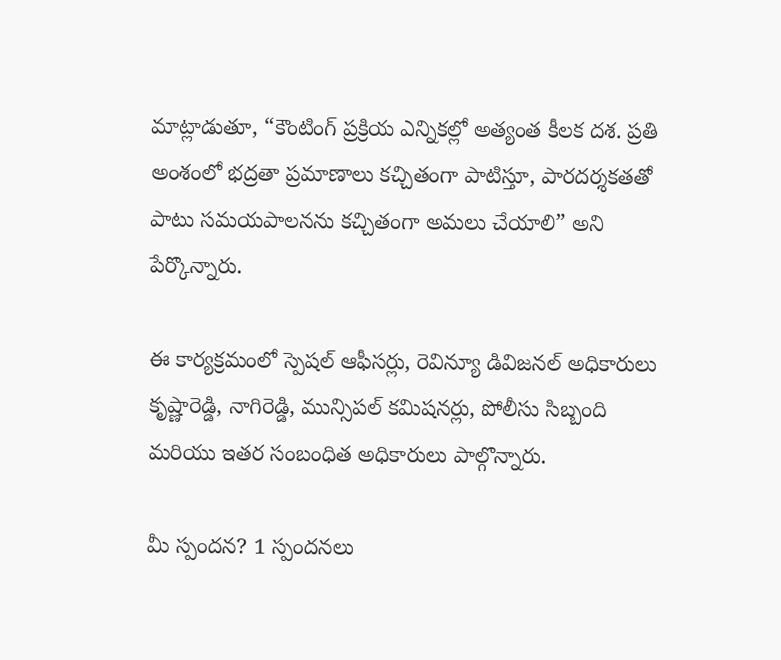మాట్లాడుతూ, “కౌంటింగ్ ప్రక్రియ ఎన్నికల్లో అత్యంత కీలక దశ. ప్రతి అంశంలో భద్రతా ప్రమాణాలు కచ్చితంగా పాటిస్తూ, పారదర్శకతతో పాటు సమయపాలనను కచ్చితంగా అమలు చేయాలి” అని పేర్కొన్నారు.

ఈ కార్యక్రమంలో స్పెషల్ ఆఫీసర్లు, రెవిన్యూ డివిజనల్ అధికారులు కృష్ణారెడ్డి, నాగిరెడ్డి, మున్సిపల్ కమిషనర్లు, పోలీసు సిబ్బంది మరియు ఇతర సంబంధిత అధికారులు పాల్గొన్నారు.

మీ స్పందన? 1 స్పందనలు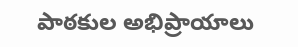పాఠకుల అభిప్రాయాలు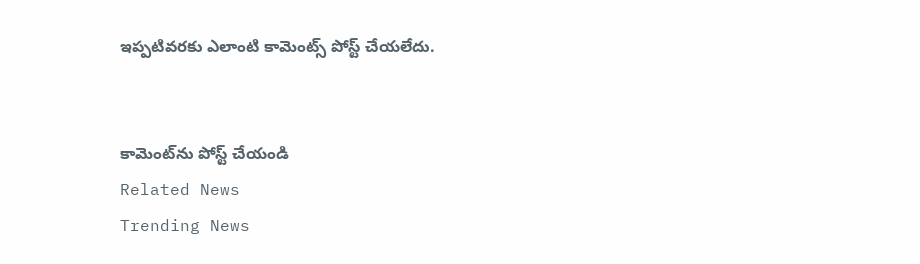ఇప్పటివరకు ఎలాంటి కామెంట్స్ పోస్ట్ చేయలేదు.


కామెంట్‌ను పోస్ట్ చేయండి
Related News
Trending News